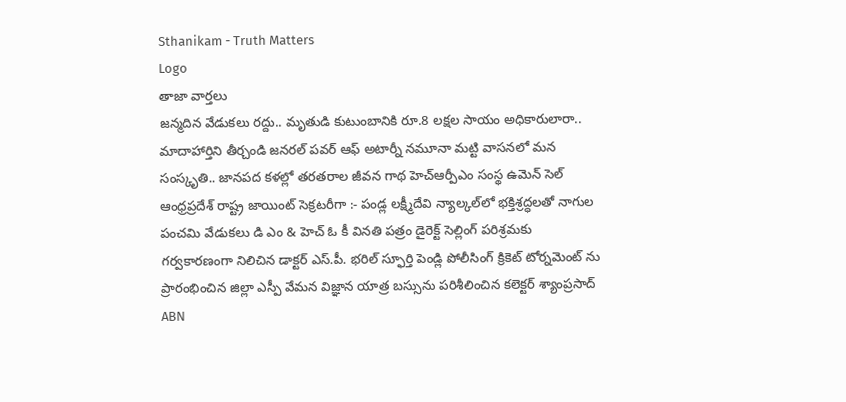Sthanikam - Truth Matters
Logo
తాజా వార్తలు
జన్మదిన వేడుకలు రద్దు.. మృతుడి కుటుంబానికి రూ.8 లక్షల సాయం అధికారులారా.. మాదాహార్తిని తీర్చండి జనరల్ పవర్ ఆఫ్ అటార్నీ నమూనా మట్టి వాసనలో మన సంస్కృతి.. జానపద కళల్లో తరతరాల జీవన గాథ హెచ్ఆర్పీఎం సంస్థ ఉమెన్ సెల్ ఆంధ్రప్రదేశ్ రాష్ట్ర జాయింట్ సెక్రటరీగా :- పండ్ల లక్ష్మీదేవి న్యాల్కల్‌లో భక్తిశ్రద్ధలతో నాగుల పంచమి వేడుకలు డి ఎం & హెచ్ ఓ కీ వినతి పత్రం డైరెక్ట్ సెల్లింగ్ పరిశ్రమకు గర్వకారణంగా నిలిచిన డాక్టర్ ఎస్.పీ. భరిల్ స్ఫూర్తి పెండ్లి పోలీసింగ్ క్రికెట్ టోర్నమెంట్ ను ప్రారంభించిన జిల్లా ఎస్పీ వేమన విజ్ఞాన యాత్ర బస్సును పరిశీలించిన కలెక్టర్ శ్యాంప్రసాద్ ABN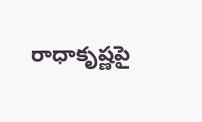రాధాకృష్ణపై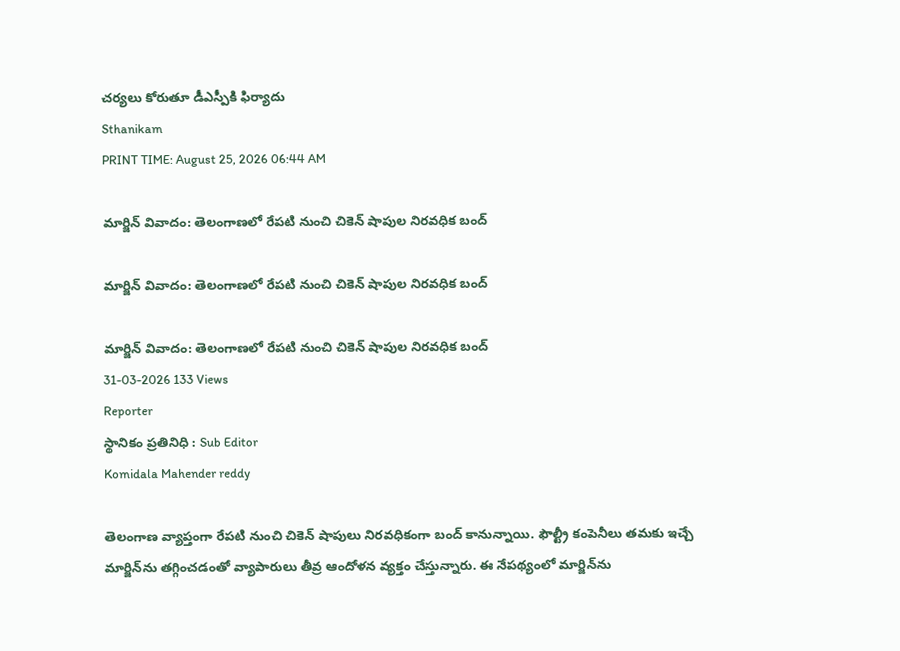చర్యలు కోరుతూ డీఎస్పీకి ఫిర్యాదు
Sthanikam
PRINT TIME: August 25, 2026 06:44 AM

మార్జిన్‌ వివాదం: తెలంగాణలో రేపటి నుంచి చికెన్‌ షాపుల నిరవధిక బంద్‌

మార్జిన్‌ వివాదం: తెలంగాణలో రేపటి నుంచి చికెన్‌ షాపుల నిరవధిక బంద్‌

మార్జిన్‌ వివాదం: తెలంగాణలో రేపటి నుంచి చికెన్‌ షాపుల నిరవధిక బంద్‌
31-03-2026 133 Views
Reporter
స్థానికం ప్రతినిధి : Sub Editor
Komidala Mahender reddy

తెలంగాణ వ్యాప్తంగా రేపటి నుంచి చికెన్‌ షాపులు నిరవధికంగా బంద్‌ కానున్నాయి. ఫౌల్ట్రీ కంపెనీలు తమకు ఇచ్చే మార్జిన్‌ను తగ్గించడంతో వ్యాపారులు తీవ్ర ఆందోళన వ్యక్తం చేస్తున్నారు. ఈ నేపథ్యంలో మార్జిన్‌ను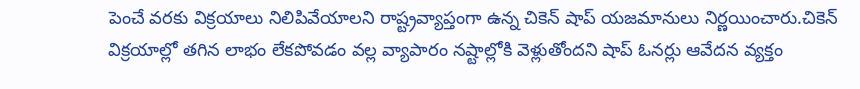పెంచే వరకు విక్రయాలు నిలిపివేయాలని రాష్ట్రవ్యాప్తంగా ఉన్న చికెన్‌ షాప్‌ యజమానులు నిర్ణయించారు.చికెన్‌ విక్రయాల్లో తగిన లాభం లేకపోవడం వల్ల వ్యాపారం నష్టాల్లోకి వెళ్లుతోందని షాప్‌ ఓనర్లు ఆవేదన వ్యక్తం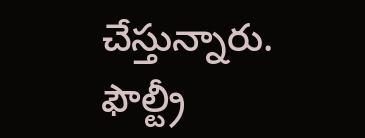చేస్తున్నారు. ఫౌల్ట్రీ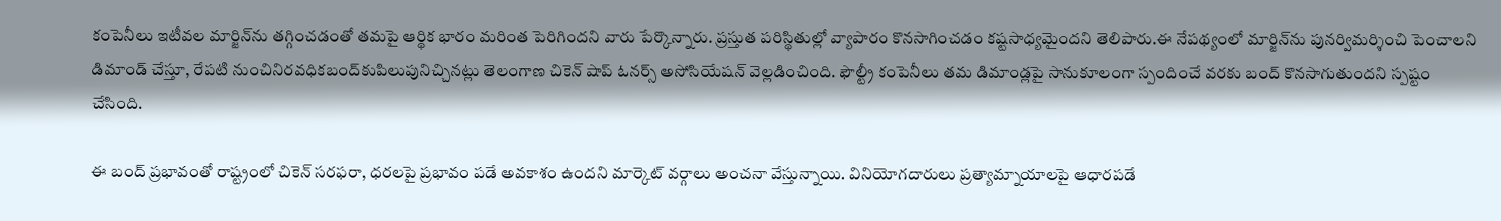కంపెనీలు ఇటీవల మార్జిన్‌ను తగ్గించడంతో తమపై ఆర్థిక భారం మరింత పెరిగిందని వారు పేర్కొన్నారు. ప్రస్తుత పరిస్థితుల్లో వ్యాపారం కొనసాగించడం కష్టసాధ్యమైందని తెలిపారు.ఈ నేపథ్యంలో మార్జిన్‌ను పునర్విమర్శించి పెంచాలని డిమాండ్‌ చేస్తూ, రేపటి నుంచినిరవధికబంద్‌కుపిలుపునిచ్చినట్లు తెలంగాణ చికెన్‌ షాప్‌ ఓనర్స్‌ అసోసియేషన్‌ వెల్లడించింది. ఫౌల్ట్రీ కంపెనీలు తమ డిమాండ్లపై సానుకూలంగా స్పందించే వరకు బంద్‌ కొనసాగుతుందని స్పష్టం చేసింది.

ఈ బంద్‌ ప్రభావంతో రాష్ట్రంలో చికెన్‌ సరఫరా, ధరలపై ప్రభావం పడే అవకాశం ఉందని మార్కెట్‌ వర్గాలు అంచనా వేస్తున్నాయి. వినియోగదారులు ప్రత్యామ్నాయాలపై ఆధారపడే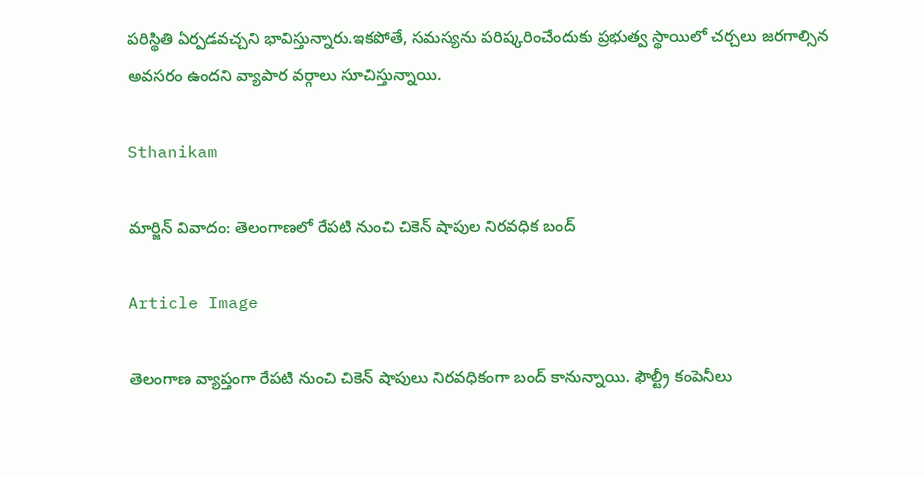పరిస్థితి ఏర్పడవచ్చని భావిస్తున్నారు.ఇకపోతే, సమస్యను పరిష్కరించేందుకు ప్రభుత్వ స్థాయిలో చర్చలు జరగాల్సిన అవసరం ఉందని వ్యాపార వర్గాలు సూచిస్తున్నాయి.

Sthanikam

మార్జిన్‌ వివాదం: తెలంగాణలో రేపటి నుంచి చికెన్‌ షాపుల నిరవధిక బంద్‌

Article Image

తెలంగాణ వ్యాప్తంగా రేపటి నుంచి చికెన్‌ షాపులు నిరవధికంగా బంద్‌ కానున్నాయి. ఫౌల్ట్రీ కంపెనీలు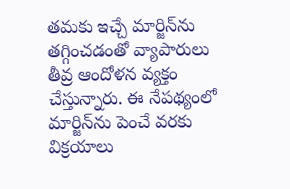తమకు ఇచ్చే మార్జిన్‌ను తగ్గించడంతో వ్యాపారులు తీవ్ర ఆందోళన వ్యక్తం చేస్తున్నారు. ఈ నేపథ్యంలో మార్జిన్‌ను పెంచే వరకు విక్రయాలు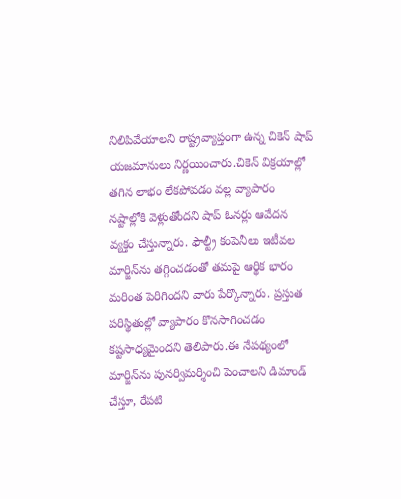నిలిపివేయాలని రాష్ట్రవ్యాప్తంగా ఉన్న చికెన్‌ షాప్‌ యజమానులు నిర్ణయించారు.చికెన్‌ విక్రయాల్లో తగిన లాభం లేకపోవడం వల్ల వ్యాపారం నష్టాల్లోకి వెళ్లుతోందని షాప్‌ ఓనర్లు ఆవేదన వ్యక్తం చేస్తున్నారు. ఫౌల్ట్రీ కంపెనీలు ఇటీవల మార్జిన్‌ను తగ్గించడంతో తమపై ఆర్థిక భారం మరింత పెరిగిందని వారు పేర్కొన్నారు. ప్రస్తుత పరిస్థితుల్లో వ్యాపారం కొనసాగించడం కష్టసాధ్యమైందని తెలిపారు.ఈ నేపథ్యంలో మార్జిన్‌ను పునర్విమర్శించి పెంచాలని డిమాండ్‌ చేస్తూ, రేపటి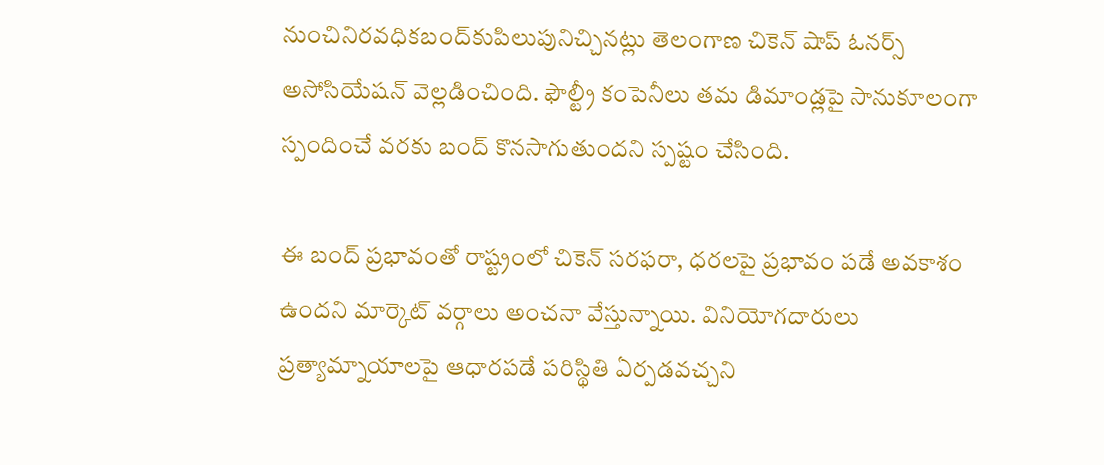నుంచినిరవధికబంద్‌కుపిలుపునిచ్చినట్లు తెలంగాణ చికెన్‌ షాప్‌ ఓనర్స్‌ అసోసియేషన్‌ వెల్లడించింది. ఫౌల్ట్రీ కంపెనీలు తమ డిమాండ్లపై సానుకూలంగా స్పందించే వరకు బంద్‌ కొనసాగుతుందని స్పష్టం చేసింది.

ఈ బంద్‌ ప్రభావంతో రాష్ట్రంలో చికెన్‌ సరఫరా, ధరలపై ప్రభావం పడే అవకాశం ఉందని మార్కెట్‌ వర్గాలు అంచనా వేస్తున్నాయి. వినియోగదారులు ప్రత్యామ్నాయాలపై ఆధారపడే పరిస్థితి ఏర్పడవచ్చని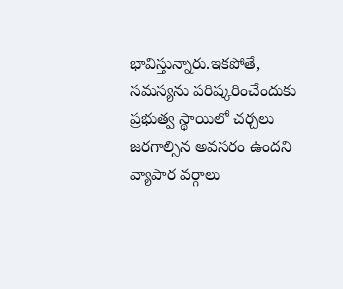భావిస్తున్నారు.ఇకపోతే, సమస్యను పరిష్కరించేందుకు ప్రభుత్వ స్థాయిలో చర్చలు జరగాల్సిన అవసరం ఉందని వ్యాపార వర్గాలు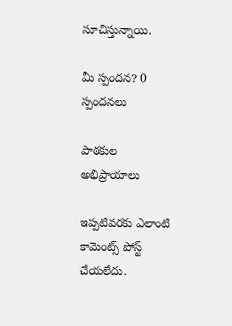సూచిస్తున్నాయి.

మీ స్పందన? 0 స్పందనలు

పాఠకుల అభిప్రాయాలు

ఇప్పటివరకు ఎలాంటి కామెంట్స్ పోస్ట్ చేయలేదు.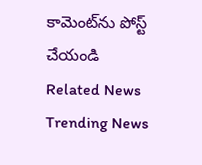కామెంట్‌ను పోస్ట్ చేయండి
Related News
Trending News